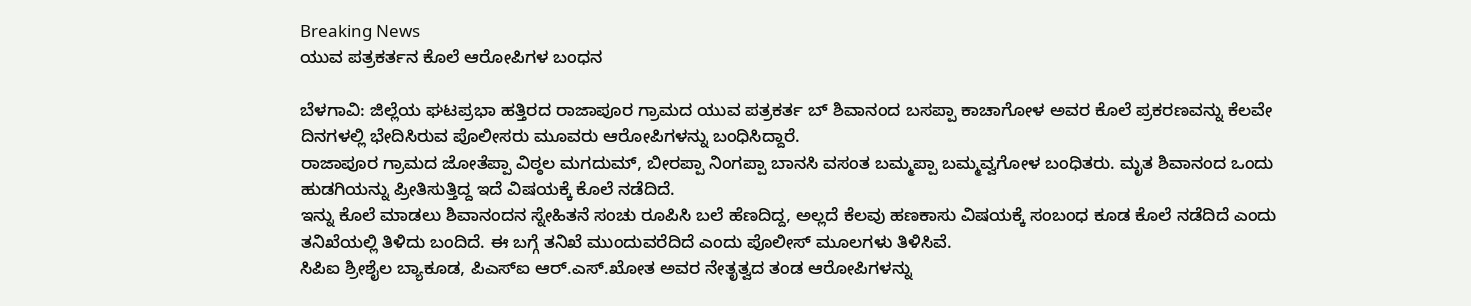Breaking News
ಯುವ ಪತ್ರಕರ್ತನ ಕೊಲೆ ಆರೋಪಿಗಳ ಬಂಧನ

ಬೆಳಗಾವಿ: ಜಿಲ್ಲೆಯ ಘಟಪ್ರಭಾ ಹತ್ತಿರದ ರಾಜಾಪೂರ ಗ್ರಾಮದ ಯುವ ಪತ್ರಕರ್ತ ಬ್ ಶಿವಾನಂದ ಬಸಪ್ಪಾ ಕಾಚಾಗೋಳ ಅವರ ಕೊಲೆ ಪ್ರಕರಣವನ್ನು ಕೆಲವೇ ದಿನಗಳಲ್ಲಿ ಭೇದಿಸಿರುವ ಪೊಲೀಸರು ಮೂವರು ಆರೋಪಿಗಳನ್ನು ಬಂಧಿಸಿದ್ದಾರೆ.
ರಾಜಾಪೂರ ಗ್ರಾಮದ ಜೋತೆಪ್ಪಾ ವಿಠ್ಠಲ ಮಗದುಮ್, ಬೀರಪ್ಪಾ ನಿಂಗಪ್ಪಾ ಬಾನಸಿ ವಸಂತ ಬಮ್ಮಪ್ಪಾ ಬಮ್ಮವ್ವಗೋಳ ಬಂಧಿತರು. ಮೃತ ಶಿವಾನಂದ ಒಂದು ಹುಡಗಿಯನ್ನು ಪ್ರೀತಿಸುತ್ತಿದ್ದ ಇದೆ ವಿಷಯಕ್ಕೆ ಕೊಲೆ ನಡೆದಿದೆ.
ಇನ್ನು ಕೊಲೆ ಮಾಡಲು ಶಿವಾನಂದನ ಸ್ನೇಹಿತನೆ ಸಂಚು ರೂಪಿಸಿ ಬಲೆ ಹೆಣದಿದ್ದ, ಅಲ್ಲದೆ ಕೆಲವು ಹಣಕಾಸು ವಿಷಯಕ್ಕೆ ಸಂಬಂಧ ಕೂಡ ಕೊಲೆ ನಡೆದಿದೆ ಎಂದು ತನಿಖೆಯಲ್ಲಿ ತಿಳಿದು ಬಂದಿದೆ. ಈ ಬಗ್ಗೆ ತನಿಖೆ ಮುಂದುವರೆದಿದೆ ಎಂದು ಪೊಲೀಸ್ ಮೂಲಗಳು ತಿಳಿಸಿವೆ.
ಸಿಪಿಐ ಶ್ರೀಶೈಲ ಬ್ಯಾಕೂಡ, ಪಿಎಸ್ಐ ಆರ್.ಎಸ್.ಖೋತ ಅವರ ನೇತೃತ್ವದ ತಂಡ ಆರೋಪಿಗಳನ್ನು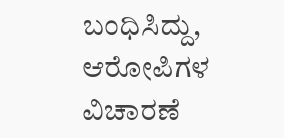ಬಂಧಿಸಿದ್ದು, ಆರೋಪಿಗಳ ವಿಚಾರಣೆ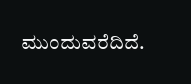ಮುಂದುವರೆದಿದೆ.